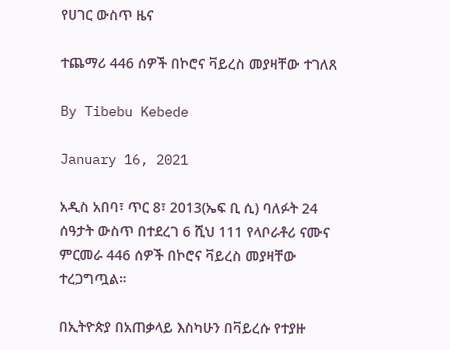የሀገር ውስጥ ዜና

ተጨማሪ 446 ሰዎች በኮሮና ቫይረስ መያዛቸው ተገለጸ

By Tibebu Kebede

January 16, 2021

አዲስ አበባ፣ ጥር 8፣ 2013(ኤፍ ቢ ሲ) ባለፉት 24 ሰዓታት ውስጥ በተደረገ 6 ሺህ 111 የላቦራቶሪ ናሙና ምርመራ 446 ሰዎች በኮሮና ቫይረስ መያዛቸው ተረጋግጧል።

በኢትዮጵያ በአጠቃላይ እስካሁን በቫይረሱ የተያዙ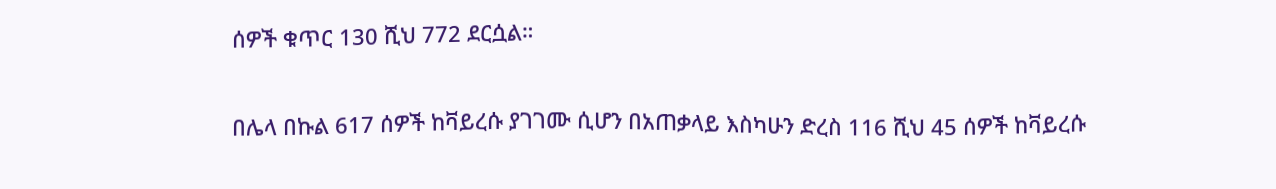ሰዎች ቁጥር 130 ሺህ 772 ደርሷል።

በሌላ በኩል 617 ሰዎች ከቫይረሱ ያገገሙ ሲሆን በአጠቃላይ እስካሁን ድረስ 116 ሺህ 45 ሰዎች ከቫይረሱ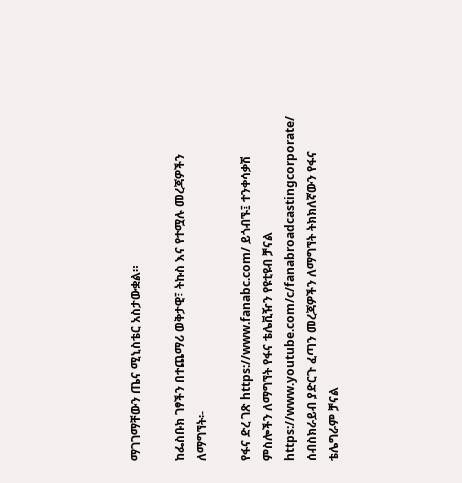ማገገማቸውን ጤና ሚኒስቴር አስታውቋል።

ከፌስቡክ ገፃችን በተጨማሪ ወቅታዊ፣ ትኩስ እና የተሟሉ መረጃዎችን ለማግኘት፡-

የፋና ድረ ገጽ https://www.fanabc.com/ ይጎብኙ፤ ተንቀሳቃሽ ምስሎችን ለማግኘት የፋና ቴሌቪዥን የዩቲዩብ ቻናል https://www.youtube.com/c/fanabroadcastingcorporate/ ሰብስክራይብ ያድርጉ ፈጣን መረጃዎችን ለማግኘት ትክክለኛውን የፋና ቴሌግራም ቻናል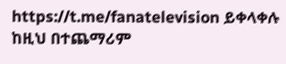https://t.me/fanatelevision ይቀላቀሉ ከዚህ በተጨማሪም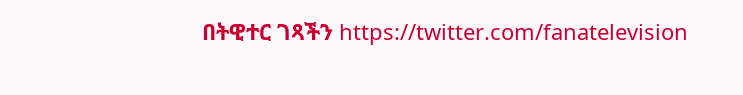በትዊተር ገጻችን https://twitter.com/fanatelevision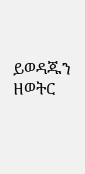ይወዳጁን ዘወትር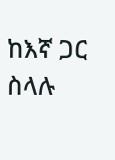ከእኛ ጋር ስላሉ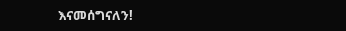እናመሰግናለን!